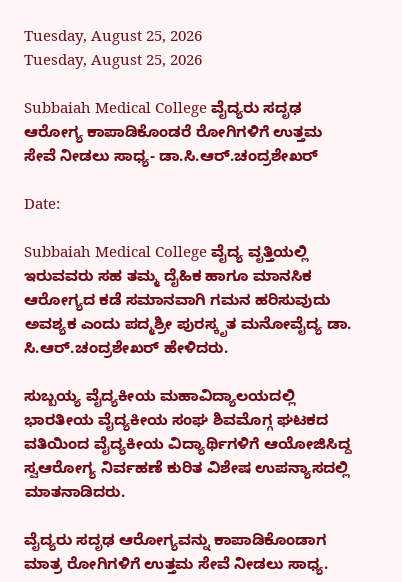Tuesday, August 25, 2026
Tuesday, August 25, 2026

Subbaiah Medical College ವೈದ್ಯರು ಸದೃಢ ಆರೋಗ್ಯ ಕಾಪಾಡಿಕೊಂಡರೆ ರೋಗಿಗಳಿಗೆ ಉತ್ತಮ ಸೇವೆ ನೀಡಲು ಸಾಧ್ಯ- ಡಾ.ಸಿ.ಆರ್.ಚಂದ್ರಶೇಖರ್

Date:

Subbaiah Medical College ವೈದ್ಯ ವೃತ್ತಿಯಲ್ಲಿ ಇರುವವರು ಸಹ ತಮ್ಮ ದೈಹಿಕ ಹಾಗೂ ಮಾನಸಿಕ ಆರೋಗ್ಯದ ಕಡೆ ಸಮಾನವಾಗಿ ಗಮನ ಹರಿಸುವುದು ಅವಶ್ಯಕ ಎಂದು ಪದ್ಮಶ್ರೀ ಪುರಸ್ಕೃತ ಮನೋವೈದ್ಯ ಡಾ. ಸಿ.ಆರ್.ಚಂದ್ರಶೇಖರ್ ಹೇಳಿದರು.

ಸುಬ್ಬಯ್ಯ ವೈದ್ಯಕೀಯ ಮಹಾವಿದ್ಯಾಲಯದಲ್ಲಿ ಭಾರತೀಯ ವೈದ್ಯಕೀಯ ಸಂಘ ಶಿವಮೊಗ್ಗ ಘಟಕದ ವತಿಯಿಂದ ವೈದ್ಯಕೀಯ ವಿದ್ಯಾರ್ಥಿಗಳಿಗೆ ಆಯೋಜಿಸಿದ್ದ ಸ್ವಆರೋಗ್ಯ ನಿರ್ವಹಣೆ ಕುರಿತ ವಿಶೇಷ ಉಪನ್ಯಾಸದಲ್ಲಿ ಮಾತನಾಡಿದರು.

ವೈದ್ಯರು ಸದೃಢ ಆರೋಗ್ಯವನ್ನು ಕಾಪಾಡಿಕೊಂಡಾಗ ಮಾತ್ರ ರೋಗಿಗಳಿಗೆ ಉತ್ತಮ ಸೇವೆ ನೀಡಲು ಸಾಧ್ಯ.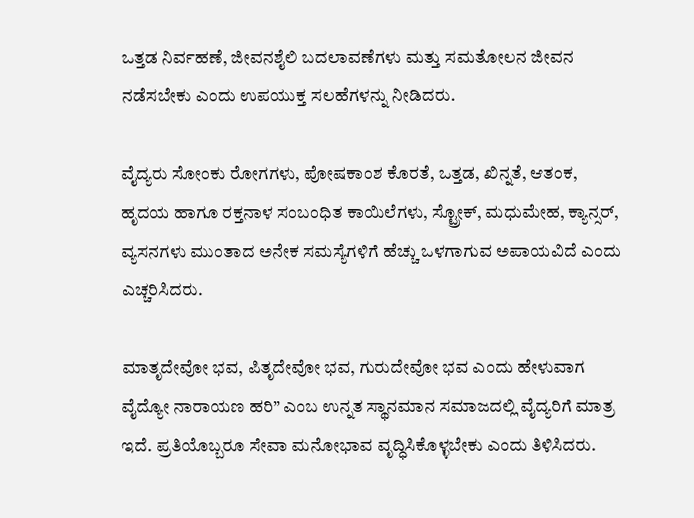ಒತ್ತಡ ನಿರ್ವಹಣೆ, ಜೀವನಶೈಲಿ ಬದಲಾವಣೆಗಳು ಮತ್ತು ಸಮತೋಲನ ಜೀವನ ನಡೆಸಬೇಕು ಎಂದು ಉಪಯುಕ್ತ ಸಲಹೆಗಳನ್ನು ನೀಡಿದರು.

ವೈದ್ಯರು ಸೋಂಕು ರೋಗಗಳು, ಪೋಷಕಾಂಶ ಕೊರತೆ, ಒತ್ತಡ, ಖಿನ್ನತೆ, ಆತಂಕ, ಹೃದಯ ಹಾಗೂ ರಕ್ತನಾಳ ಸಂಬಂಧಿತ ಕಾಯಿಲೆಗಳು, ಸ್ಟ್ರೋಕ್, ಮಧುಮೇಹ, ಕ್ಯಾನ್ಸರ್, ವ್ಯಸನಗಳು ಮುಂತಾದ ಅನೇಕ ಸಮಸ್ಯೆಗಳಿಗೆ ಹೆಚ್ಚು ಒಳಗಾಗುವ ಅಪಾಯವಿದೆ ಎಂದು ಎಚ್ಚರಿಸಿದರು.

ಮಾತೃದೇವೋ ಭವ, ಪಿತೃದೇವೋ ಭವ, ಗುರುದೇವೋ ಭವ ಎಂದು ಹೇಳುವಾಗ ವೈದ್ಯೋ ನಾರಾಯಣ ಹರಿ” ಎಂಬ ಉನ್ನತ ಸ್ಥಾನಮಾನ ಸಮಾಜದಲ್ಲಿ ವೈದ್ಯರಿಗೆ ಮಾತ್ರ ಇದೆ. ಪ್ರತಿಯೊಬ್ಬರೂ ಸೇವಾ ಮನೋಭಾವ ವೃದ್ಧಿಸಿಕೊಳ್ಳಬೇಕು ಎಂದು ತಿಳಿಸಿದರು.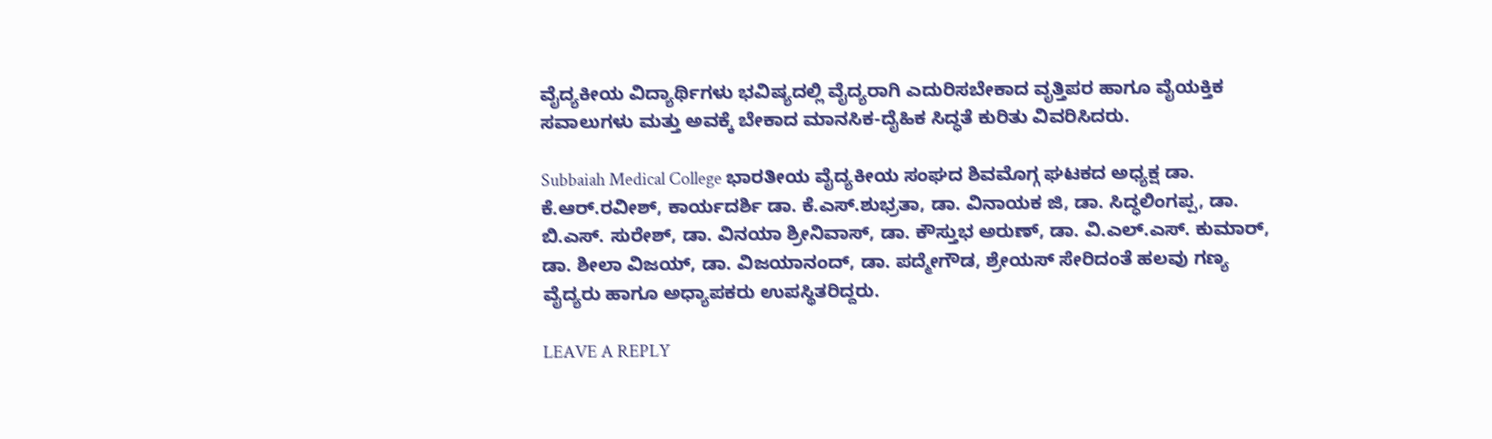ವೈದ್ಯಕೀಯ ವಿದ್ಯಾರ್ಥಿಗಳು ಭವಿಷ್ಯದಲ್ಲಿ ವೈದ್ಯರಾಗಿ ಎದುರಿಸಬೇಕಾದ ವೃತ್ತಿಪರ ಹಾಗೂ ವೈಯಕ್ತಿಕ ಸವಾಲುಗಳು ಮತ್ತು ಅವಕ್ಕೆ ಬೇಕಾದ ಮಾನಸಿಕ-ದೈಹಿಕ ಸಿದ್ಧತೆ ಕುರಿತು ವಿವರಿಸಿದರು.

Subbaiah Medical College ಭಾರತೀಯ ವೈದ್ಯಕೀಯ ಸಂಘದ ಶಿವಮೊಗ್ಗ ಘಟಕದ ಅಧ್ಯಕ್ಷ ಡಾ. ಕೆ.ಆರ್.ರವೀಶ್, ಕಾರ್ಯದರ್ಶಿ ಡಾ. ಕೆ.ಎಸ್.ಶುಭ್ರತಾ, ಡಾ. ವಿನಾಯಕ ಜಿ, ಡಾ. ಸಿದ್ಧಲಿಂಗಪ್ಪ, ಡಾ. ಬಿ.ಎಸ್. ಸುರೇಶ್, ಡಾ. ವಿನಯಾ ಶ್ರೀನಿವಾಸ್, ಡಾ. ಕೌಸ್ತುಭ ಅರುಣ್, ಡಾ. ವಿ.ಎಲ್.ಎಸ್. ಕುಮಾರ್, ಡಾ. ಶೀಲಾ ವಿಜಯ್, ಡಾ. ವಿಜಯಾನಂದ್, ಡಾ. ಪದ್ಮೇಗೌಡ, ಶ್ರೇಯಸ್ ಸೇರಿದಂತೆ ಹಲವು ಗಣ್ಯ ವೈದ್ಯರು ಹಾಗೂ ಅಧ್ಯಾಪಕರು ಉಪಸ್ಥಿತರಿದ್ದರು.

LEAVE A REPLY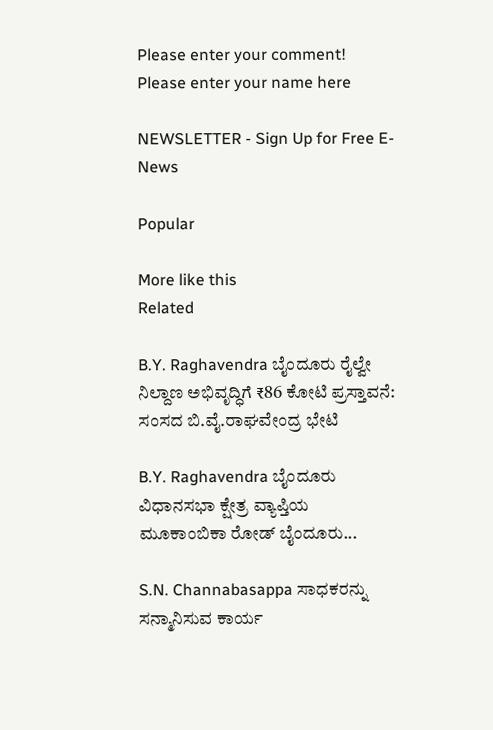Please enter your comment!
Please enter your name here

NEWSLETTER - Sign Up for Free E-News

Popular

More like this
Related

B.Y. Raghavendra ಬೈಂದೂರು ರೈಲ್ವೇ ನಿಲ್ದಾಣ ಅಭಿವೃದ್ಧಿಗೆ ₹86 ಕೋಟಿ ಪ್ರಸ್ತಾವನೆ: ಸಂಸದ ಬಿ.ವೈ.ರಾಘವೇಂದ್ರ ಭೇಟಿ

B.Y. Raghavendra ಬೈಂದೂರು ವಿಧಾನಸಭಾ ಕ್ಷೇತ್ರ ವ್ಯಾಪ್ತಿಯ ಮೂಕಾಂಬಿಕಾ ರೋಡ್ ಬೈಂದೂರು...

S.N. Channabasappa ಸಾಧಕರನ್ನು ಸನ್ಮಾನಿಸುವ ಕಾರ್ಯ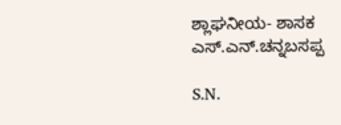ಶ್ಲಾಘನೀಯ- ಶಾಸಕ ಎಸ್.ಎನ್.ಚನ್ನಬಸಪ್ಪ

S.N.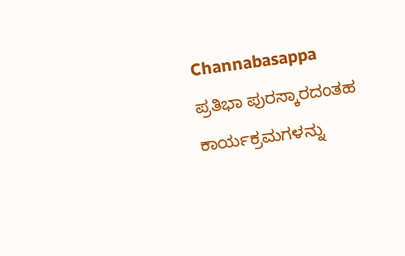Channabasappa ಪ್ರತಿಭಾ ಪುರಸ್ಕಾರದಂತಹ ಕಾರ್ಯಕ್ರಮಗಳನ್ನು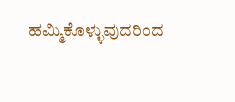ಹಮ್ಮಿಕೊಳ್ಳುವುದರಿಂದ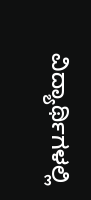ವಿದ್ಯಾರ್ಥಿಗಳಲ್ಲಿ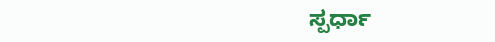ಸ್ಪರ್ಧಾ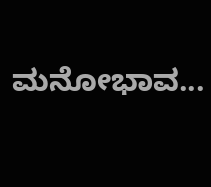ಮನೋಭಾವ...